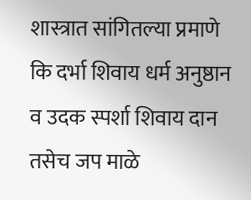शास्त्रात सांगितल्या प्रमाणे कि दर्भा शिवाय धर्म अनुष्ठान व उदक स्पर्शा शिवाय दान तसेच जप माळे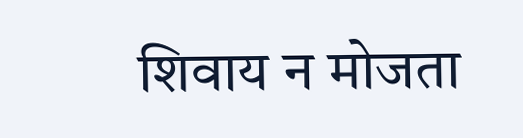शिवाय न मोजता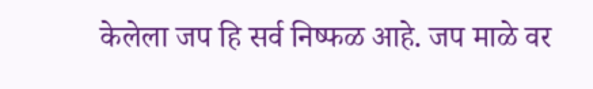केलेला जप हि सर्व निष्फळ आहे. जप माळे वर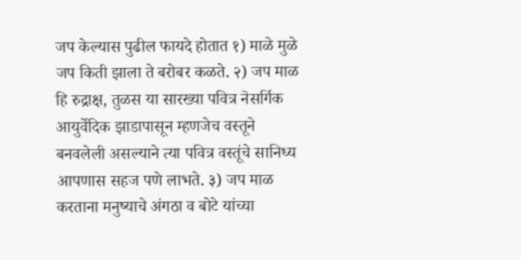जप केल्यास पुढील फायदे होतात १) माळे मुळे जप किती झाला ते बरोबर कळते. २) जप माळ हि रुद्राक्ष, तुळस या सारख्या पवित्र नॆसर्गिक आयुर्वेदिक झाडापासून म्हणजेच वस्तूने बनवलेली असल्याने त्या पवित्र वस्तूंचे सानिध्य आपणास सहज पणे लाभते. ३) जप माळ करताना मनुष्याचे अंगठा व बोटे यांच्या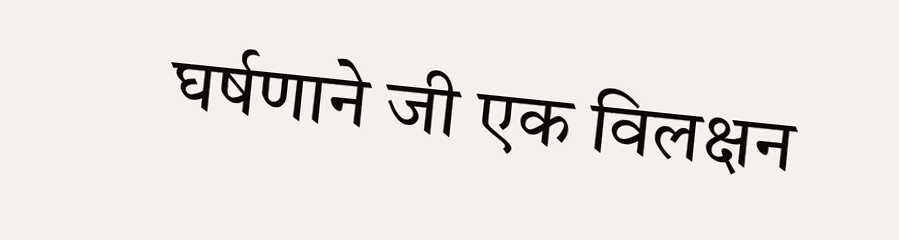घर्षणाने जी एक विलक्षन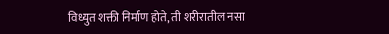विध्युत शक्ती निर्माण होते, ती शरीरातील नसा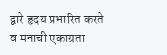द्वारे हृदय प्रभारित करते व मनाची एकाग्रता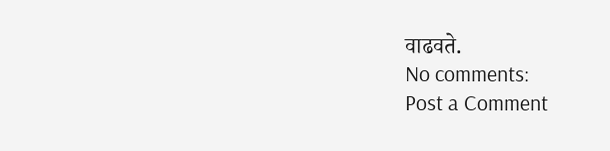वाढवते.
No comments:
Post a Comment